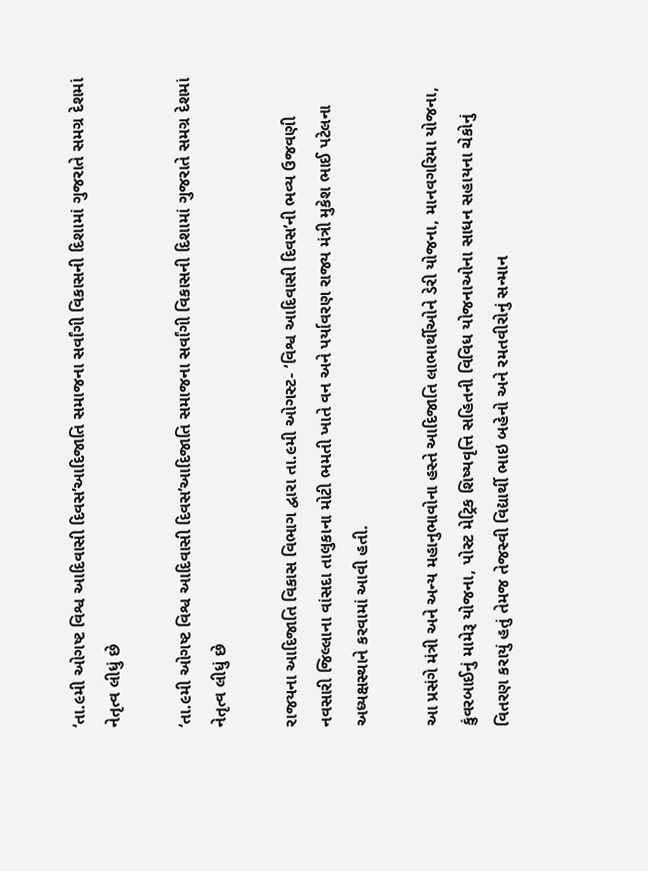‘તા.૯મી ઓગષ્ટ વિશ્વ આદિવાસી દિવસ’આદિજાતિ સમાજના સર્વાંગી વિકાસની દિશામાં ગુજરાતે સમગ્ર દેશમાં નેતૃત્વ લીધું છે

‘તા.૯મી ઓગષ્ટ વિશ્વ આદિવાસી દિવસ’આદિજાતિ સમાજના સર્વાંગી વિકાસની દિશામાં ગુજરાતે સમગ્ર દેશમાં નેતૃત્વ લીધું છે

રાજયના આદિજાતિ વિકાસ વિભાગ દ્વારા તા.૯મી ઓગસ્ટ- ‘વિશ્વ આદિવાસી દિવસ’ની ભવ્ય ઉજવણી નવસારી જિલ્લાના વાંસદા તાલુકાના મોટી ભમતી ખાતે વન અને પર્યાવરણ રાજ્ય મંત્રી મુકેશ ભાઈ પટેલના અધ્યક્ષસ્થાને કરવામાં આવી હતી.

આ પ્રસંગે મંત્રી અને અન્ય મહાનુભાવોના હસ્તે આદિજાતિ લાભાર્થીઓને ડેરી યોજના, માનવગરિમા યોજના, કુંવરબાઈનું મામેરૂ યોજના, પોસ્ટ મેટ્રિક શિષ્યવૃત્તિ સહિતની વિવિધ યોજનાઓના સાધન સહાયના ચેકોનું વિતરણ કરાયું હતું તેમજ તેજસ્વી વિદ્યાર્થી ભાઇ બહેનો અને રમતવીરોનું સન્માન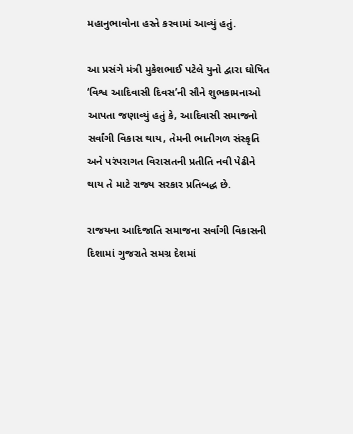મહાનુભાવોના હસ્તે કરવામાં આવ્યું હતું.

આ પ્રસંગે મંત્રી મુકેશભાઈ પટેલે યુનો દ્વારા ઘોષિત ‘વિશ્વ આદિવાસી દિવસ’ની સૌને શુભકામનાઓ આપતા જણાવ્યું હતું કે, આદિવાસી સમાજનો સર્વાંગી વિકાસ થાય, તેમની ભાતીગળ સંસ્કૃતિ અને પરંપરાગત વિરાસતની પ્રતીતિ નવી પેઢીને થાય તે માટે રાજ્ય સરકાર પ્રતિબદ્ધ છે.

રાજયના આદિજાતિ સમાજના સર્વાંગી વિકાસની દિશામાં ગુજરાતે સમગ્ર દેશમાં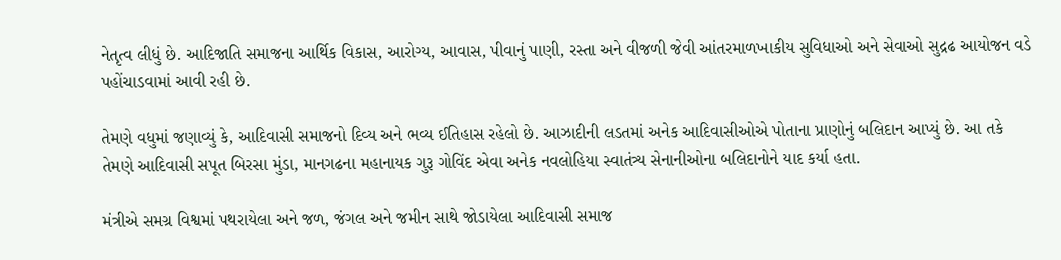નેતૃત્વ લીધું છે. આદિજાતિ સમાજના આર્થિક વિકાસ, આરોગ્ય, આવાસ, પીવાનું પાણી, રસ્તા અને વીજળી જેવી આંતરમાળખાકીય સુવિધાઓ અને સેવાઓ સુદ્રઢ આયોજન વડે પહોંચાડવામાં આવી રહી છે.

તેમણે વધુમાં જણાવ્યું કે, આદિવાસી સમાજનો દિવ્ય અને ભવ્ય ઈતિહાસ રહેલો છે. આઝાદીની લડતમાં અનેક આદિવાસીઓએ પોતાના પ્રાણોનું બલિદાન આપ્યું છે. આ તકે તેમણે આદિવાસી સપૂત બિરસા મુંડા, માનગઢના મહાનાયક ગુરૂ ગોવિંદ એવા અનેક નવલોહિયા સ્વાતંત્ર્ય સેનાનીઓના બલિદાનોને યાદ કર્યા હતા.

મંત્રીએ સમગ્ર વિશ્વમાં પથરાયેલા અને જળ, જંગલ અને જમીન સાથે જોડાયેલા આદિવાસી સમાજ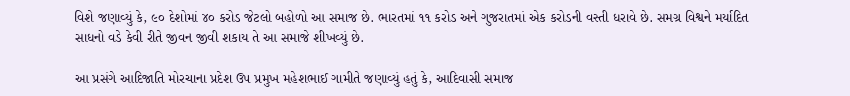વિશે જણાવ્યું કે, ૯૦ દેશોમાં ૪૦ કરોડ જેટલો બહોળો આ સમાજ છે. ભારતમાં ૧૧ કરોડ અને ગુજરાતમાં એક કરોડની વસ્તી ધરાવે છે. સમગ્ર વિશ્વને મર્યાદિત સાધનો વડે કેવી રીતે જીવન જીવી શકાય તે આ સમાજે શીખવ્યું છે.

આ પ્રસંગે આદિજાતિ મોરચાના પ્રદેશ ઉપ પ્રમુખ મહેશભાઈ ગામીતે જણાવ્યું હતું કે, આદિવાસી સમાજ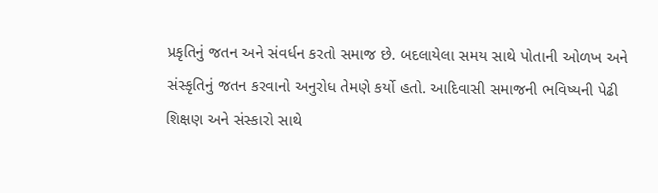પ્રકૃતિનું જતન અને સંવર્ધન કરતો સમાજ છે. બદલાયેલા સમય સાથે પોતાની ઓળખ અને સંસ્કૃતિનું જતન કરવાનો અનુરોધ તેમણે કર્યો હતો. આદિવાસી સમાજની ભવિષ્યની પેઢી શિક્ષણ અને સંસ્કારો સાથે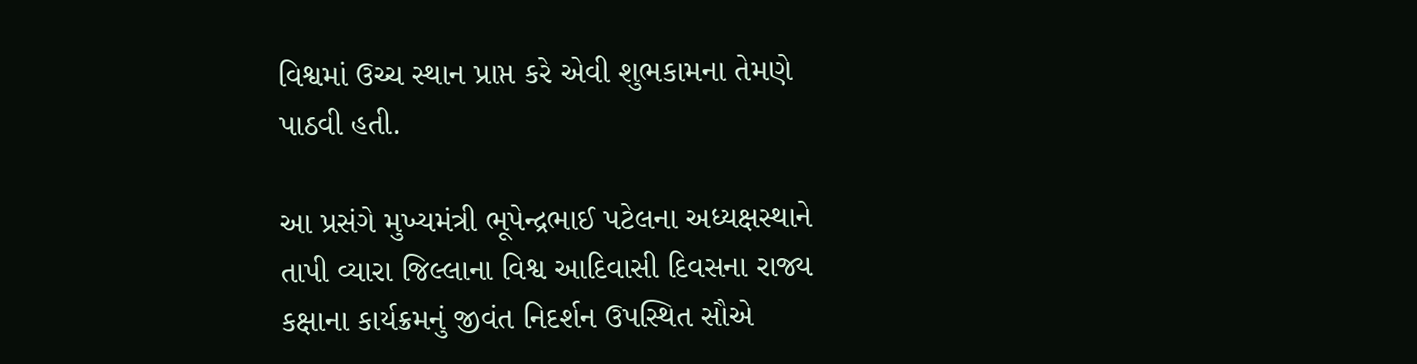વિશ્વમાં ઉચ્ચ સ્થાન પ્રાપ્ત કરે એવી શુભકામના તેમણે પાઠવી હતી.

આ પ્રસંગે મુખ્યમંત્રી ભૂપેન્દ્રભાઈ પટેલના અધ્યક્ષસ્થાને તાપી વ્યારા જિલ્લાના વિશ્વ આદિવાસી દિવસના રાજ્ય કક્ષાના કાર્યક્રમનું જીવંત નિદર્શન ઉપસ્થિત સૌએ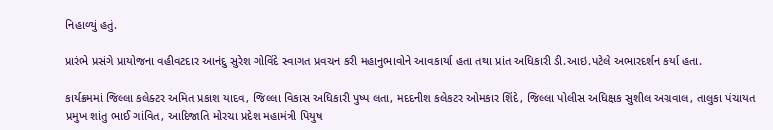નિહાળ્યું હતું.

પ્રારંભે પ્રસંગે પ્રાયોજના વહીવટદાર આનંદુ સુરેશ ગોવિંદે સ્વાગત પ્રવચન કરી મહાનુભાવોને આવકાર્યા હતા તથા પ્રાંત અધિકારી ડી.આઇ.પટેલે અભારદર્શન કર્યા હતા.

કાર્યક્રમમાં જિલ્લા કલેક્ટર અમિત પ્રકાશ યાદવ, જિલ્લા વિકાસ અધિકારી પુષ્પ લતા, મદદનીશ કલેકટર ઓમકાર શિંદે, જિલ્લા પોલીસ અધિક્ષક સુશીલ અગ્રવાલ, તાલુકા પંચાયત પ્રમુખ શાંતુ ભાઈ ગાંવિત, આદિજાતિ મોરચા પ્રદેશ મહામંત્રી પિયુષ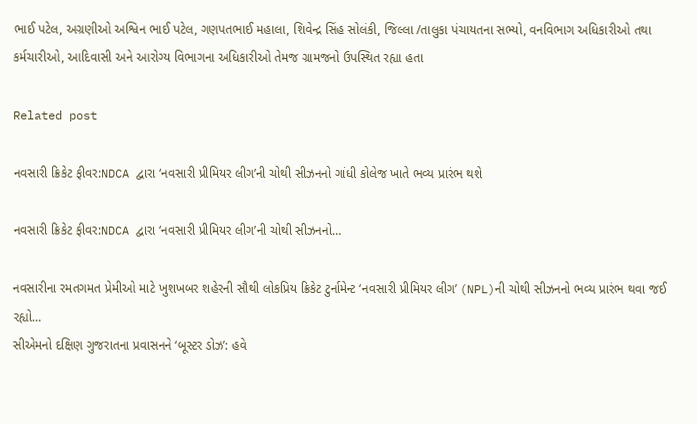ભાઈ પટેલ, અગ્રણીઓ અશ્વિન ભાઈ પટેલ, ગણપતભાઈ મહાલા, શિવેન્દ્ર સિંહ સોલંકી, જિલ્લા /તાલુકા પંચાયતના સભ્યો, વનવિભાગ અધિકારીઓ તથા કર્મચારીઓ, આદિવાસી અને આરોગ્ય વિભાગના અધિકારીઓ તેમજ ગ્રામજનો ઉપસ્થિત રહ્યા હતા

Related post

નવસારી ક્રિકેટ ફીવર:NDCA દ્વારા ‘નવસારી પ્રીમિયર લીગ’ની ચોથી સીઝનનો ગાંધી કોલેજ ખાતે ભવ્ય પ્રારંભ થશે

નવસારી ક્રિકેટ ફીવર:NDCA દ્વારા ‘નવસારી પ્રીમિયર લીગ’ની ચોથી સીઝનનો…

નવસારીના રમતગમત પ્રેમીઓ માટે ખુશખબર શહેરની સૌથી લોકપ્રિય ક્રિકેટ ટુર્નામેન્ટ ‘નવસારી પ્રીમિયર લીગ’ (NPL)ની ચોથી સીઝનનો ભવ્ય પ્રારંભ થવા જઈ રહ્યો…
સીએમનો દક્ષિણ ગુજરાતના પ્રવાસનને ‘બૂસ્ટર ડોઝ’: હવે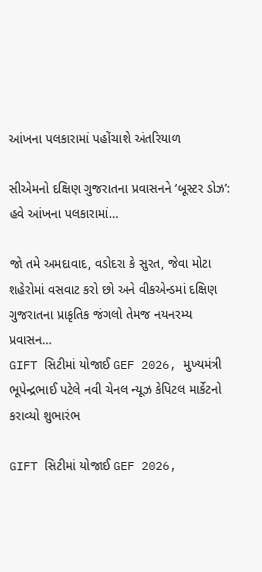આંખના પલકારામાં પહોંચાશે અંતરિયાળ

સીએમનો દક્ષિણ ગુજરાતના પ્રવાસનને ‘બૂસ્ટર ડોઝ’: હવે આંખના પલકારામાં…

જો તમે અમદાવાદ, વડોદરા કે સુરત, જેવા મોટા શહેરોમાં વસવાટ કરો છો અને વીકએન્ડમાં દક્ષિણ ગુજરાતના પ્રાકૃતિક જંગલો તેમજ નયનરમ્ય પ્રવાસન…
GIFT સિટીમાં યોજાઈ GEF 2026, મુખ્યમંત્રી ભૂપેન્દ્રભાઈ પટેલે નવી ચેનલ ન્યૂઝ કેપિટલ માર્કેટનો કરાવ્યો શુભારંભ

GIFT સિટીમાં યોજાઈ GEF 2026,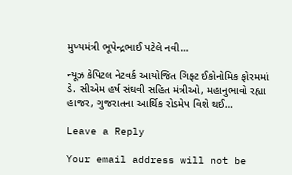મુખ્યમંત્રી ભૂપેન્દ્રભાઈ પટેલે નવી…

ન્યૂઝ કેપિટલ નેટવર્ક આયોજિત ગિફ્ટ ઈકોનોમિક ફોરમમાં ડે. સીએમ હર્ષ સંઘવી સહિત મંત્રીઓ, મહાનુભાવો રહ્યા હાજર, ગુજરાતના આર્થિક રોડમેપ વિશે થઈ…

Leave a Reply

Your email address will not be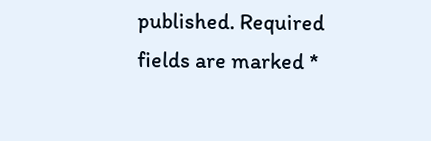published. Required fields are marked *